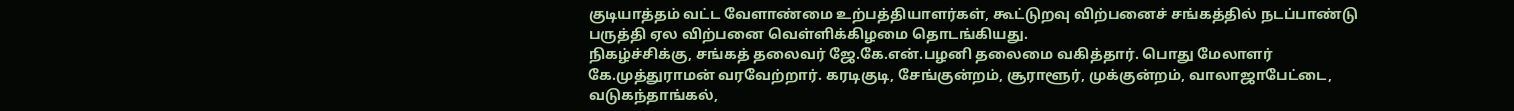குடியாத்தம் வட்ட வேளாண்மை உற்பத்தியாளர்கள், கூட்டுறவு விற்பனைச் சங்கத்தில் நடப்பாண்டு பருத்தி ஏல விற்பனை வெள்ளிக்கிழமை தொடங்கியது.
நிகழ்ச்சிக்கு, சங்கத் தலைவர் ஜே.கே.என்.பழனி தலைமை வகித்தார். பொது மேலாளர் கே.முத்துராமன் வரவேற்றார். கரடிகுடி, சேங்குன்றம், சூராளூர், முக்குன்றம், வாலாஜாபேட்டை, வடுகந்தாங்கல்,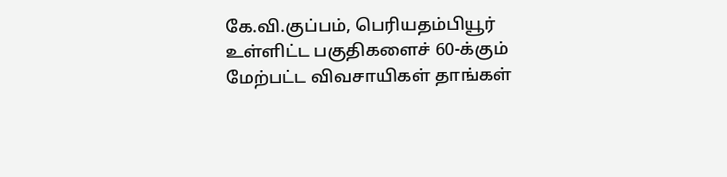கே.வி.குப்பம், பெரியதம்பியூர் உள்ளிட்ட பகுதிகளைச் 60-க்கும் மேற்பட்ட விவசாயிகள் தாங்கள்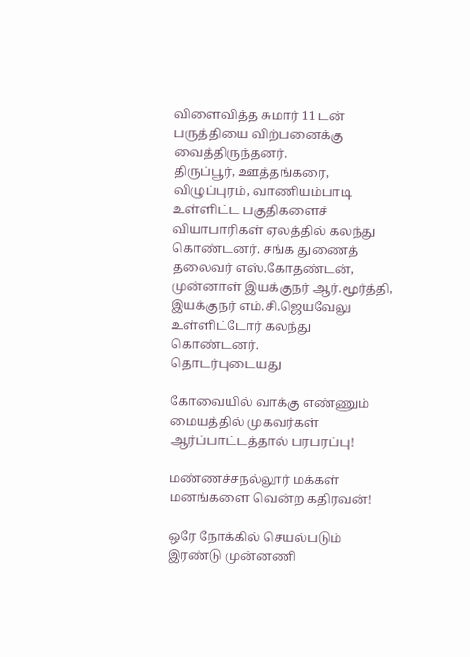விளைவித்த சுமார் 11 டன் பருத்தியை விற்பனைக்கு வைத்திருந்தனர்.
திருப்பூர், ஊத்தங்கரை, விழுப்புரம், வாணியம்பாடி உள்ளிட்ட பகுதிகளைச் வியாபாரிகள் ஏலத்தில் கலந்து கொண்டனர். சங்க துணைத் தலைவர் எஸ்.கோதண்டன், முன்னாள் இயக்குநர் ஆர்.மூர்த்தி, இயக்குநர் எம்.சி.ஜெயவேலு உள்ளிட்டோர் கலந்து கொண்டனர்.
தொடர்புடையது

கோவையில் வாக்கு எண்ணும் மையத்தில் முகவர்கள் ஆர்ப்பாட்டத்தால் பரபரப்பு!

மண்ணச்சநல்லூர் மக்கள் மனங்களை வென்ற கதிரவன்!

ஒரே நோக்கில் செயல்படும் இரண்டு முன்னணி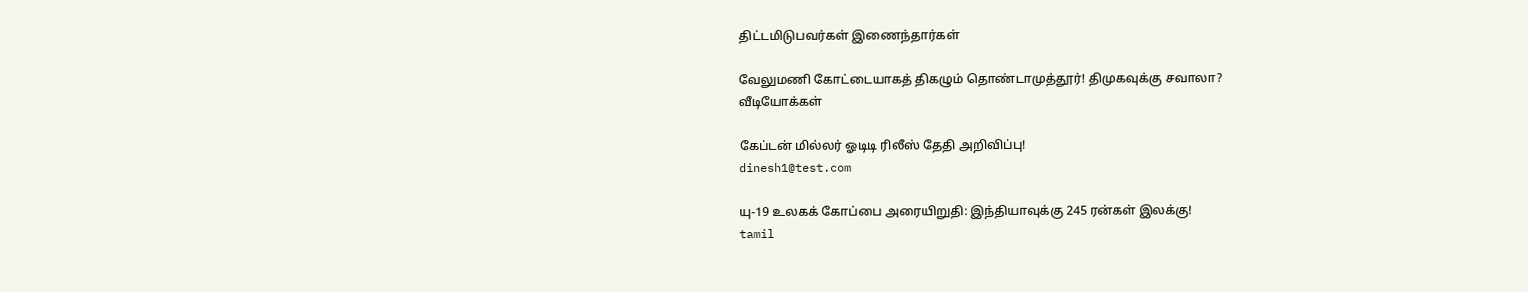திட்டமிடுபவர்கள் இணைந்தார்கள்

வேலுமணி கோட்டையாகத் திகழும் தொண்டாமுத்தூர்! திமுகவுக்கு சவாலா?
வீடியோக்கள்

கேப்டன் மில்லர் ஓடிடி ரிலீஸ் தேதி அறிவிப்பு!
dinesh1@test.com

யு-19 உலகக் கோப்பை அரையிறுதி: இந்தியாவுக்கு 245 ரன்கள் இலக்கு!
tamil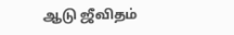ஆடு ஜீவிதம்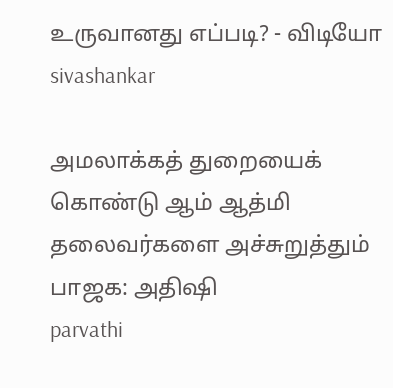உருவானது எப்படி? - விடியோ
sivashankar

அமலாக்கத் துறையைக் கொண்டு ஆம் ஆத்மி தலைவர்களை அச்சுறுத்தும் பாஜக: அதிஷி
parvathi